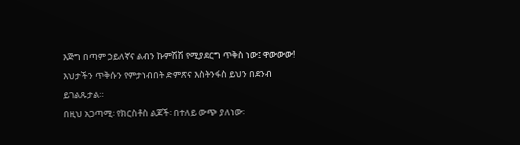እጅግ በጣም ኃይለኛና ልብን ኩምሽሽ የሚያደርግ ጥቅስ ነው፤ ዋውውው! እህታችን ጥቅሱን የምታነብበት ድምጽና እስትንፋስ ይህን በደንብ ይገልጹታል።
በዚህ አጋጣሚ፡ የክርስቶስ ልጆች፡ በተለይ ውጭ ያለነው፡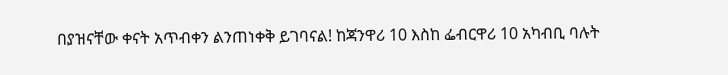በያዝናቸው ቀናት አጥብቀን ልንጠነቀቅ ይገባናል! ከጃንዋሪ 10 እስከ ፌብርዋሪ 10 አካብቢ ባሉት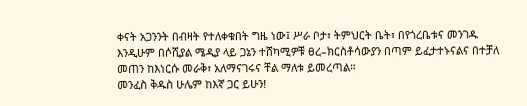ቀናት አጋንንት በብዛት የተለቀቁበት ግዜ ነው፤ ሥራ ቦታ፣ ትምህርት ቤት፣ በየጎረቤቱና መንገዱ እንዲሁም በሶሺያል ሜዲያ ላይ ጋኔን ተሸካሚዎቹ ፀረ–ክርስቶሳውያን በጣም ይፈታተኑናልና በተቻለ መጠን ከእነርሱ መራቅ፣ አለማናገሩና ቸል ማለቱ ይመረጣል።
መንፈስ ቅዱስ ሁሌም ከእኛ ጋር ይሁን!